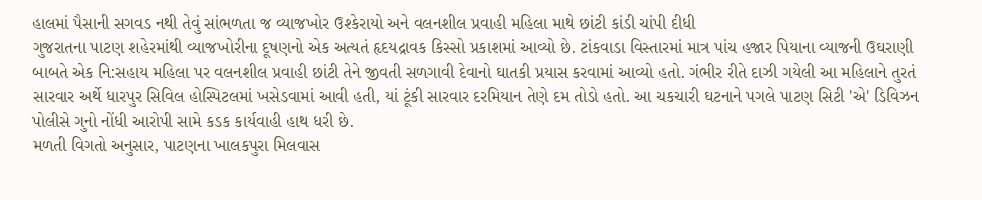હાલમાં પૈસાની સગવડ નથી તેવું સાંભળતા જ વ્યાજખોર ઉશ્કેરાયો અને વલનશીલ પ્રવાહી મહિલા માથે છાંટી કાંડી ચાંપી દીધી
ગુજરાતના પાટણ શહેરમાંથી વ્યાજખોરીના દૂષણનો એક અત્યતં હૃદયદ્રાવક કિસ્સો પ્રકાશમાં આવ્યો છે. ટાંકવાડા વિસ્તારમાં માત્ર પાંચ હજાર પિયાના વ્યાજની ઉઘરાણી બાબતે એક નિ:સહાય મહિલા પર વલનશીલ પ્રવાહી છાંટી તેને જીવતી સળગાવી દેવાનો ઘાતકી પ્રયાસ કરવામાં આવ્યો હતો. ગંભીર રીતે દાઝી ગયેલી આ મહિલાને તુરતં સારવાર અર્થે ધારપુર સિવિલ હોસ્પિટલમાં ખસેડવામાં આવી હતી, યાં ટૂંકી સારવાર દરમિયાન તેણે દમ તોડો હતો. આ ચકચારી ઘટનાને પગલે પાટણ સિટી 'એ' ડિવિઝન પોલીસે ગુનો નોંધી આરોપી સામે કડક કાર્યવાહી હાથ ધરી છે.
મળતી વિગતો અનુસાર, પાટણના ખાલકપુરા મિલવાસ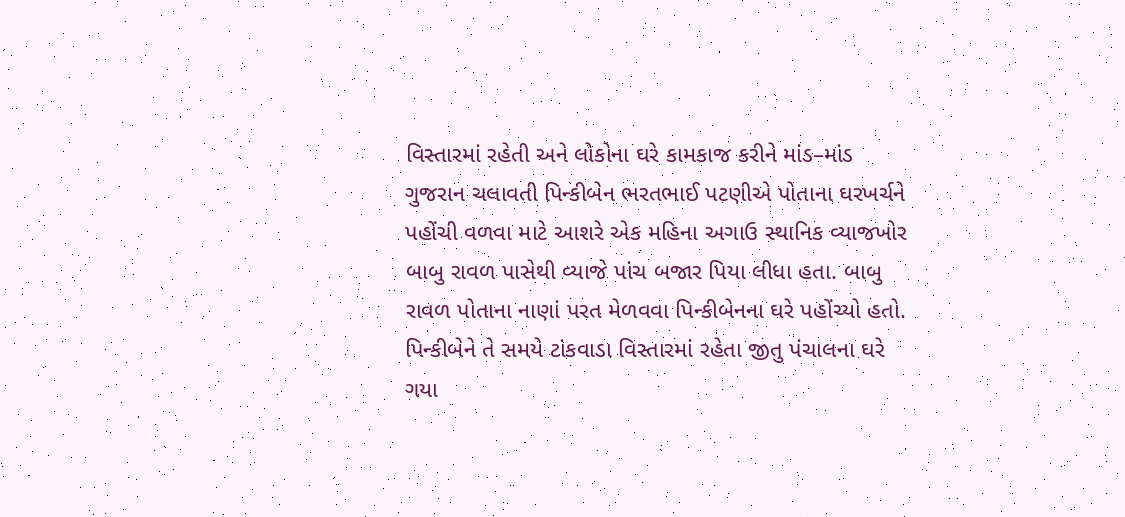વિસ્તારમાં રહેતી અને લોકોના ઘરે કામકાજ કરીને માંડ–માંડ ગુજરાન ચલાવતી પિન્કીબેન ભરતભાઈ પટણીએ પોતાના ઘરખર્ચને પહોંચી વળવા માટે આશરે એક મહિના અગાઉ સ્થાનિક વ્યાજખોર બાબુ રાવળ પાસેથી વ્યાજે પાંચ બજાર પિયા લીધા હતા. બાબુ રાવળ પોતાના નાણાં પરત મેળવવા પિન્કીબેનના ઘરે પહોંચ્યો હતો.
પિન્કીબેને તે સમયે ટાંકવાડા વિસ્તારમાં રહેતા જીતુ પંચાલના ઘરે ગયા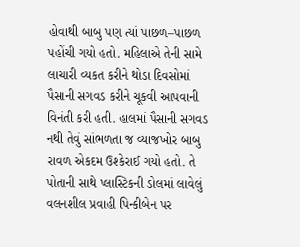હોવાથી બાબુ પણ ત્યાં પાછળ–પાછળ પહોંચી ગયો હતો. મહિલાએ તેની સામે લાચારી વ્યકત કરીને થોડા દિવસોમાં પૈસાની સગવડ કરીને ચૂકવી આપવાની વિનંતી કરી હતી. હાલમાં પૈસાની સગવડ નથી તેવું સાંભળતા જ વ્યાજખોર બાબુ રાવળ એકદમ ઉશ્કેરાઈ ગયો હતો. તે પોતાની સાથે પ્લાસ્ટિકની ડોલમાં લાવેલું વલનશીલ પ્રવાહી પિન્કીબેન પર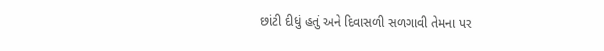છાંટી દીધું હતું અને દિવાસળી સળગાવી તેમના પર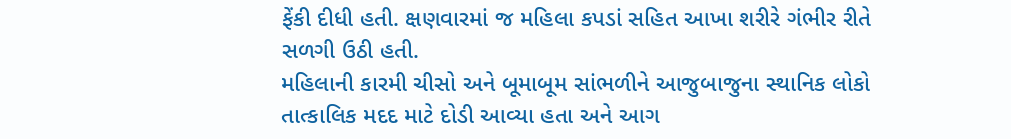ફેંકી દીધી હતી. ક્ષણવારમાં જ મહિલા કપડાં સહિત આખા શરીરે ગંભીર રીતે સળગી ઉઠી હતી.
મહિલાની કારમી ચીસો અને બૂમાબૂમ સાંભળીને આજુબાજુના સ્થાનિક લોકો તાત્કાલિક મદદ માટે દોડી આવ્યા હતા અને આગ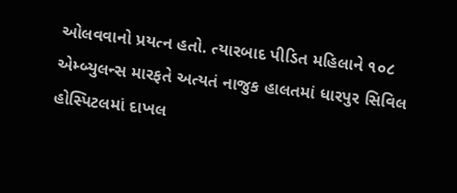ઓલવવાનો પ્રયત્ન હતો. ત્યારબાદ પીડિત મહિલાને ૧૦૮ એમ્બ્યુલન્સ મારફતે અત્યતં નાજુક હાલતમાં ધારપુર સિવિલ હોસ્પિટલમાં દાખલ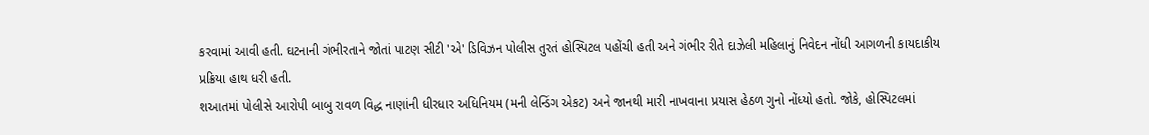કરવામાં આવી હતી. ઘટનાની ગંભીરતાને જોતાં પાટણ સીટી 'એ' ડિવિઝન પોલીસ તુરતં હોસ્પિટલ પહોંચી હતી અને ગંભીર રીતે દાઝેલી મહિલાનું નિવેદન નોંધી આગળની કાયદાકીય પ્રક્રિયા હાથ ધરી હતી.
શઆતમાં પોલીસે આરોપી બાબુ રાવળ વિદ્ધ નાણાંની ધીરધાર અધિનિયમ (મની લેન્ડિંગ એકટ) અને જાનથી મારી નાખવાના પ્રયાસ હેઠળ ગુનો નોંધ્યો હતો. જોકે, હોસ્પિટલમાં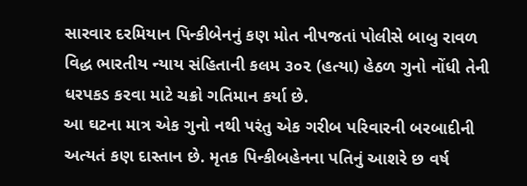સારવાર દરમિયાન પિન્કીબેનનું કણ મોત નીપજતાં પોલીસે બાબુ રાવળ વિદ્ધ ભારતીય ન્યાય સંહિતાની કલમ ૩૦૨ (હત્યા) હેઠળ ગુનો નોંધી તેની ધરપકડ કરવા માટે ચક્રો ગતિમાન કર્યા છે.
આ ઘટના માત્ર એક ગુનો નથી પરંતુ એક ગરીબ પરિવારની બરબાદીની અત્યતં કણ દાસ્તાન છે. મૃતક પિન્કીબહેનના પતિનું આશરે છ વર્ષ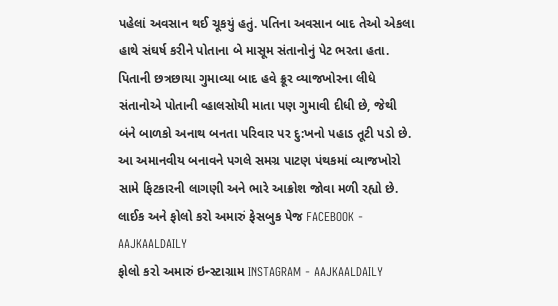પહેલાં અવસાન થઈ ચૂકયું હતું. પતિના અવસાન બાદ તેઓ એકલા હાથે સંઘર્ષ કરીને પોતાના બે માસૂમ સંતાનોનું પેટ ભરતા હતા. પિતાની છત્રછાયા ગુમાવ્યા બાદ હવે ક્રૂર વ્યાજખોરના લીધે સંતાનોએ પોતાની વ્હાલસોયી માતા પણ ગુમાવી દીધી છે, જેથી બંને બાળકો અનાથ બનતા પરિવાર પર દુ:ખનો પહાડ તૂટી પડો છે. આ અમાનવીય બનાવને પગલે સમગ્ર પાટણ પંથકમાં વ્યાજખોરો સામે ફિટકારની લાગણી અને ભારે આક્રોશ જોવા મળી રહ્યો છે.
લાઈક અને ફોલો કરો અમારું ફેસબુક પેજ FACEBOOK - AAJKAALDAILY
ફોલો કરો અમારું ઇન્સ્ટાગ્રામ INSTAGRAM - AAJKAALDAILY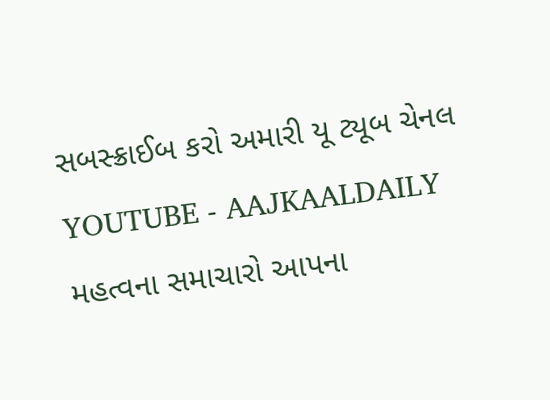સબસ્ક્રાઈબ કરો અમારી યૂ ટ્યૂબ ચેનલ YOUTUBE - AAJKAALDAILY
મહત્વના સમાચારો આપના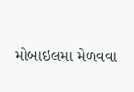મોબાઇલમા મેળવવા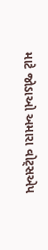માટે જોડાઓ અમારા વોટ્સએપ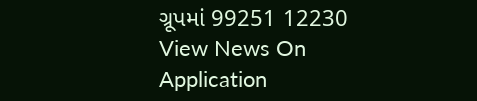ગ્રૂપમાં 99251 12230
View News On Application